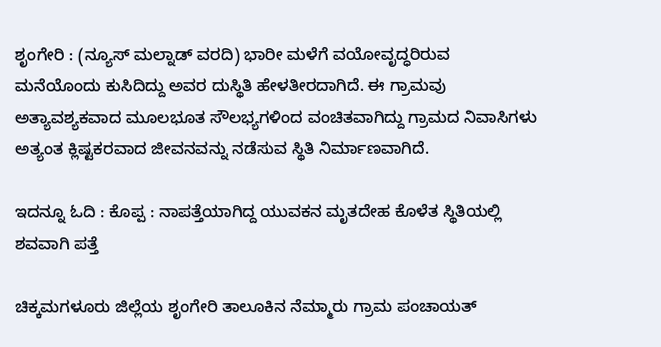ಶೃಂಗೇರಿ : (ನ್ಯೂಸ್ ಮಲ್ನಾಡ್ ವರದಿ) ಭಾರೀ ಮಳೆಗೆ ವಯೋವೃದ್ಧರಿರುವ ಮನೆಯೊಂದು ಕುಸಿದಿದ್ದು ಅವರ ದುಸ್ಥಿತಿ ಹೇಳತೀರದಾಗಿದೆ. ಈ ಗ್ರಾಮವು ಅತ್ಯಾವಶ್ಯಕವಾದ ಮೂಲಭೂತ ಸೌಲಭ್ಯಗಳಿಂದ ವಂಚಿತವಾಗಿದ್ದು ಗ್ರಾಮದ ನಿವಾಸಿಗಳು ಅತ್ಯಂತ ಕ್ಲಿಷ್ಟಕರವಾದ ಜೀವನವನ್ನು ನಡೆಸುವ ಸ್ಥಿತಿ ನಿರ್ಮಾಣವಾಗಿದೆ.

ಇದನ್ನೂ ಓದಿ : ಕೊಪ್ಪ : ನಾಪತ್ತೆಯಾಗಿದ್ದ ಯುವಕನ ಮೃತದೇಹ ಕೊಳೆತ ಸ್ಥಿತಿಯಲ್ಲಿ ಶವವಾಗಿ ಪತ್ತೆ

ಚಿಕ್ಕಮಗಳೂರು ಜಿಲ್ಲೆಯ ಶೃಂಗೇರಿ ತಾಲೂಕಿನ ನೆಮ್ಮಾರು ಗ್ರಾಮ ಪಂಚಾಯತ್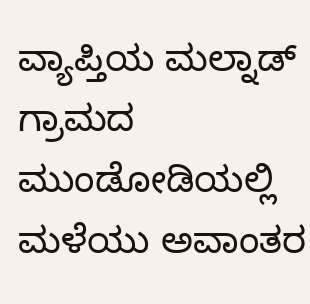ವ್ಯಾಪ್ತಿಯ ಮಲ್ನಾಡ್ ಗ್ರಾಮದ ಮುಂಡೋಡಿಯಲ್ಲಿ ಮಳೆಯು ಅವಾಂತರ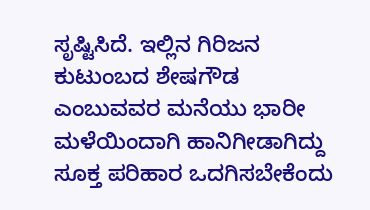ಸೃಷ್ಟಿಸಿದೆ. ಇಲ್ಲಿನ ಗಿರಿಜನ ಕುಟುಂಬದ ಶೇಷಗೌಡ ಎಂಬುವವರ ಮನೆಯು ಭಾರೀ ಮಳೆಯಿಂದಾಗಿ ಹಾನಿಗೀಡಾಗಿದ್ದು ಸೂಕ್ತ ಪರಿಹಾರ ಒದಗಿಸಬೇಕೆಂದು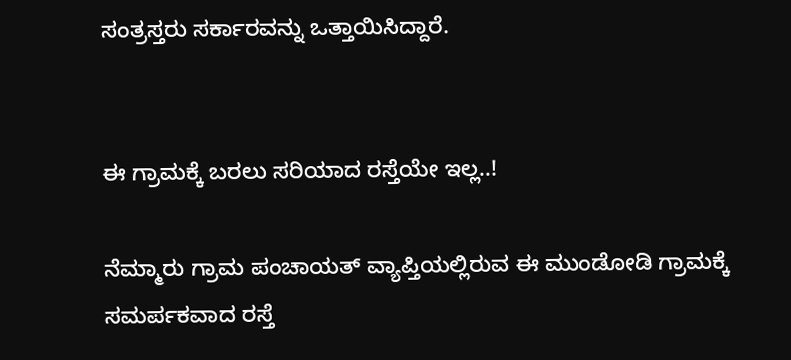ಸಂತ್ರಸ್ತರು ಸರ್ಕಾರವನ್ನು ಒತ್ತಾಯಿಸಿದ್ದಾರೆ.


ಈ ಗ್ರಾಮಕ್ಕೆ ಬರಲು ಸರಿಯಾದ ರಸ್ತೆಯೇ ಇಲ್ಲ..!

ನೆಮ್ಮಾರು ಗ್ರಾಮ ಪಂಚಾಯತ್ ವ್ಯಾಪ್ತಿಯಲ್ಲಿರುವ ಈ ಮುಂಡೋಡಿ ಗ್ರಾಮಕ್ಕೆ ಸಮರ್ಪಕವಾದ ರಸ್ತೆ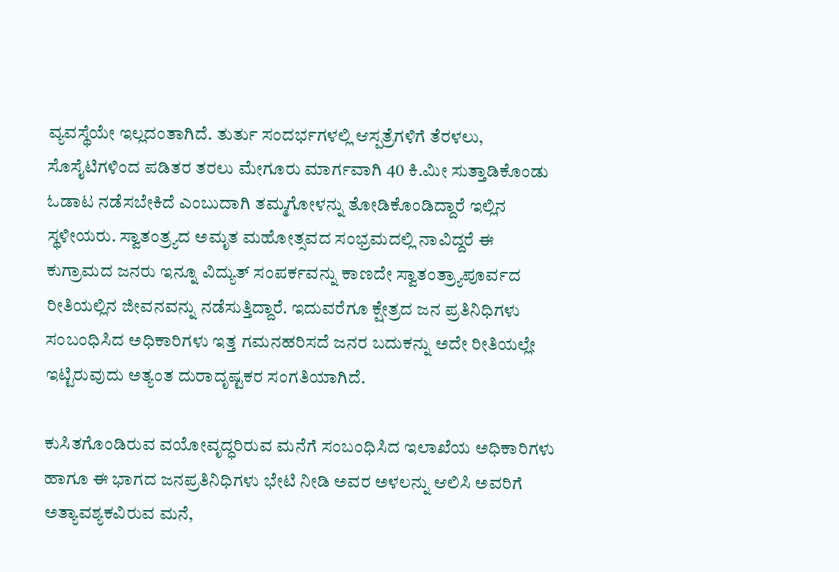ವ್ಯವಸ್ಥೆಯೇ ಇಲ್ಲದಂತಾಗಿದೆ. ತುರ್ತು ಸಂದರ್ಭಗಳಲ್ಲಿ ಆಸ್ಪತ್ರೆಗಳಿಗೆ ತೆರಳಲು, ಸೊಸೈಟಿಗಳಿಂದ ಪಡಿತರ ತರಲು ಮೇಗೂರು ಮಾರ್ಗವಾಗಿ 40 ಕಿ.ಮೀ ಸುತ್ತಾಡಿಕೊಂಡು ಓಡಾಟ ನಡೆಸಬೇಕಿದೆ ಎಂಬುದಾಗಿ ತಮ್ಮಗೋಳನ್ನು ತೋಡಿಕೊಂಡಿದ್ದಾರೆ ಇಲ್ಲಿನ ಸ್ಥಳೀಯರು. ಸ್ವಾತಂತ್ರ್ಯದ ಅಮೃತ ಮಹೋತ್ಸವದ ಸಂಭ್ರಮದಲ್ಲಿ ನಾವಿದ್ದರೆ ಈ ಕುಗ್ರಾಮದ ಜನರು ಇನ್ನೂ ವಿದ್ಯುತ್ ಸಂಪರ್ಕವನ್ನು ಕಾಣದೇ ಸ್ವಾತಂತ್ರ್ಯಾಪೂರ್ವದ ರೀತಿಯಲ್ಲಿನ ಜೀವನವನ್ನು ನಡೆಸುತ್ತಿದ್ದಾರೆ. ಇದುವರೆಗೂ ಕ್ಷೇತ್ರದ ಜನ ಪ್ರತಿನಿಧಿಗಳು ಸಂಬಂಧಿಸಿದ ಅಧಿಕಾರಿಗಳು ಇತ್ತ ಗಮನಹರಿಸದೆ ಜನರ ಬದುಕನ್ನು ಅದೇ ರೀತಿಯಲ್ಲೇ ಇಟ್ಟಿರುವುದು ಅತ್ಯಂತ ದುರಾದೃಷ್ಟಕರ ಸಂಗತಿಯಾಗಿದೆ.

ಕುಸಿತಗೊಂಡಿರುವ ವಯೋವೃದ್ಧರಿರುವ ಮನೆಗೆ ಸಂಬಂಧಿಸಿದ ಇಲಾಖೆಯ ಅಧಿಕಾರಿಗಳು ಹಾಗೂ ಈ ಭಾಗದ ಜನಪ್ರತಿನಿಧಿಗಳು ಭೇಟಿ ನೀಡಿ ಅವರ ಅಳಲನ್ನು ಆಲಿಸಿ ಅವರಿಗೆ ಅತ್ಯಾವಶ್ಯಕವಿರುವ ಮನೆ,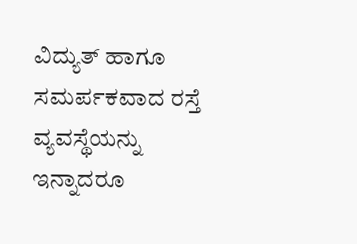ವಿದ್ಯುತ್ ಹಾಗೂ ಸಮರ್ಪಕವಾದ ರಸ್ತೆ ವ್ಯವಸ್ಥೆಯನ್ನು ಇನ್ನಾದರೂ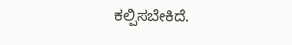ಕಲ್ಪಿಸಬೇಕಿದೆ.